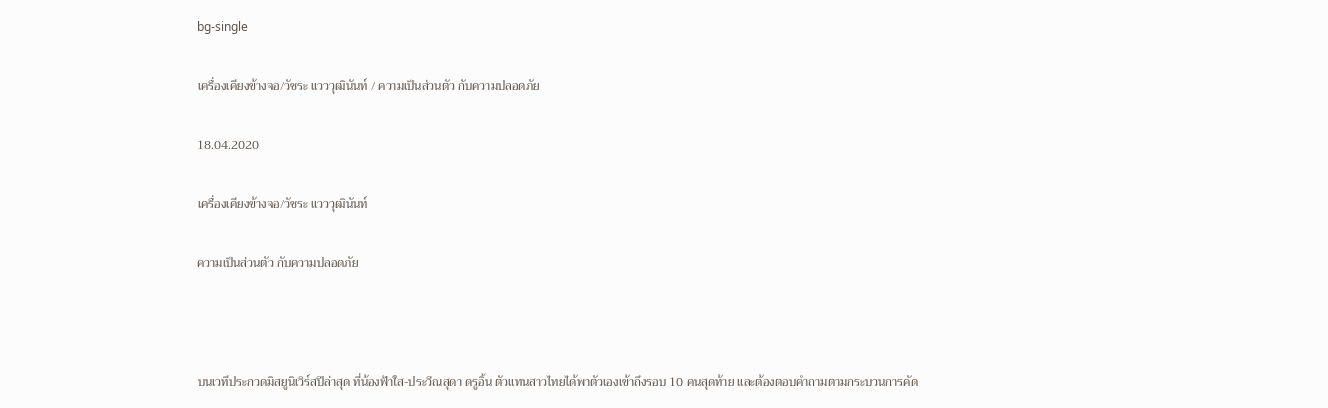bg-single

เครื่องเคียงข้างจอ/วัชระ แวววุฒินันท์ / ความเป็นส่วนตัว กับความปลอดภัย

18.04.2020

เครื่องเคียงข้างจอ/วัชระ แวววุฒินันท์

ความเป็นส่วนตัว กับความปลอดภัย



บนเวทีประกวดมิสยูนิเวิร์สปีล่าสุด ที่น้องฟ้าใส-ประวีณสุดา ดรูอิ้น ตัวแทนสาวไทยได้พาตัวเองเข้าถึงรอบ 10 คนสุดท้าย และต้องตอบคำถามตามกระบวนการคัด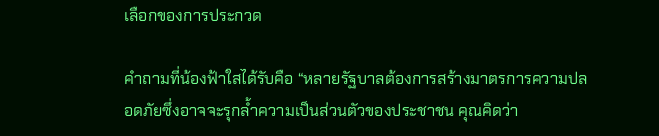เลือกของการประกวด

คำถามที่น้องฟ้าใสได้รับคือ “หลายรัฐบาลต้องการสร้างมาตรการความปลอดภัยซึ่งอาจจะรุกล้ำความเป็นส่วนตัวของประชาชน คุณคิดว่า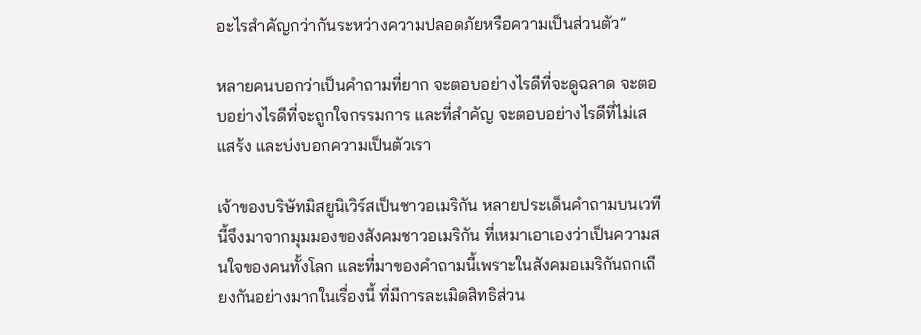อะไรสำคัญกว่ากันระหว่างความปลอดภัยหรือความเป็นส่วนตัว”

หลายคนบอกว่าเป็นคำถามที่ยาก จะตอบอย่างไรดีที่จะดูฉลาด จะตอบอย่างไรดีที่จะถูกใจกรรมการ และที่สำคัญ จะตอบอย่างไรดีที่ไม่เสแสร้ง และบ่งบอกความเป็นตัวเรา

เจ้าของบริษัทมิสยูนิเวิร์สเป็นชาวอเมริกัน หลายประเด็นคำถามบนเวทีนี้จึงมาจากมุมมองของสังคมชาวอเมริกัน ที่เหมาเอาเองว่าเป็นความสนใจของคนทั้งโลก และที่มาของคำถามนี้เพราะในสังคมอเมริกันถกเถียงกันอย่างมากในเรื่องนี้ ที่มีการละเมิดสิทธิส่วน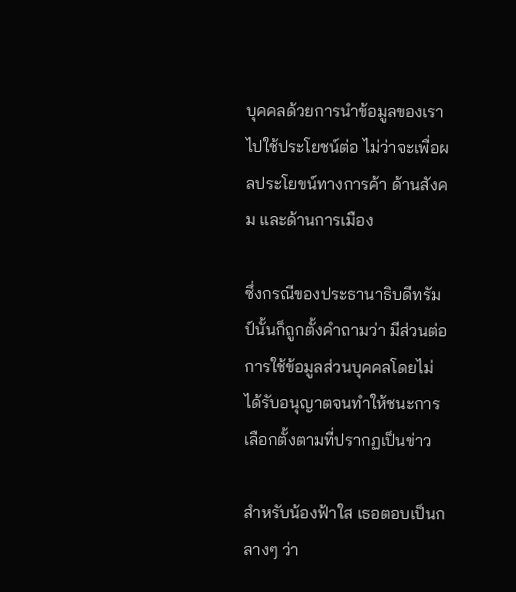บุคคลด้วยการนำข้อมูลของเราไปใช้ประโยชน์ต่อ ไม่ว่าจะเพื่อผลประโยขน์ทางการค้า ด้านสังคม และด้านการเมือง

ซึ่งกรณีของประธานาธิบดีทรัมป์นั้นก็ถูกตั้งคำถามว่า มีส่วนต่อการใช้ข้อมูลส่วนบุคคลโดยไม่ได้รับอนุญาตจนทำให้ชนะการเลือกตั้งตามที่ปรากฏเป็นข่าว

สำหรับน้องฟ้าใส เธอตอบเป็นกลางๆ ว่า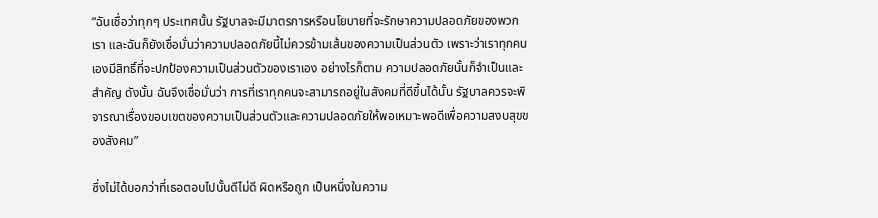“ฉันเชื่อว่าทุกๆ ประเทศนั้น รัฐบาลจะมีมาตรการหรือนโยบายที่จะรักษาความปลอดภัยของพวกเรา และฉันก็ยังเชื่อมั่นว่าความปลอดภัยนี้ไม่ควรข้ามเส้นของความเป็นส่วนตัว เพราะว่าเราทุกคนเองมีสิทธิ์ที่จะปกป้องความเป็นส่วนตัวของเราเอง อย่างไรก็ตาม ความปลอดภัยนั้นก็จำเป็นและสำคัญ ดังนั้น ฉันจึงเชื่อมั่นว่า การที่เราทุกคนจะสามารถอยู่ในสังคมที่ดีขึ้นได้นั้น รัฐบาลควรจะพิจารณาเรื่องขอบเขตของความเป็นส่วนตัวและความปลอดภัยให้พอเหมาะพอดีเพื่อความสงบสุขของสังคม”

ซึ่งไม่ได้บอกว่าที่เธอตอบไปนั้นดีไม่ดี ผิดหรือถูก เป็นหนึ่งในความ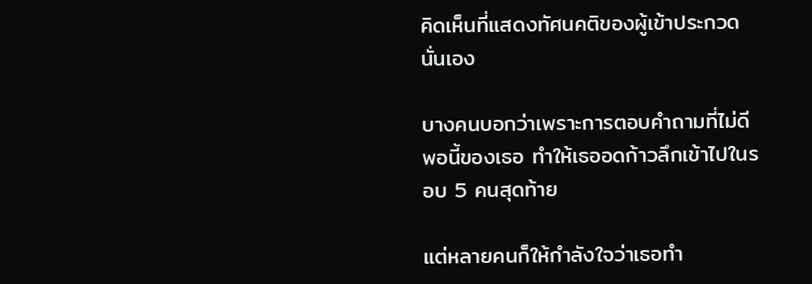คิดเห็นที่แสดงทัศนคติของผู้เข้าประกวดนั่นเอง

บางคนบอกว่าเพราะการตอบคำถามที่ไม่ดีพอนี้ของเธอ ทำให้เธออดก้าวลึกเข้าไปในรอบ 5 คนสุดท้าย

แต่หลายคนก็ให้กำลังใจว่าเธอทำ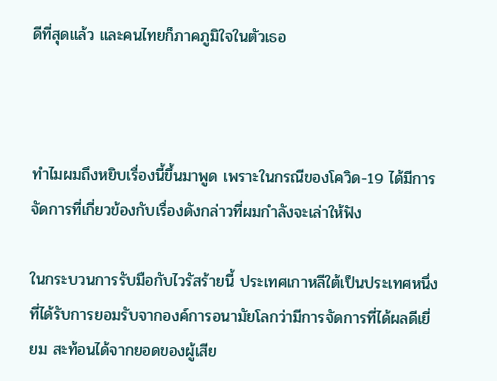ดีที่สุดแล้ว และคนไทยก็ภาคภูมิใจในตัวเธอ



ทําไมผมถึงหยิบเรื่องนี้ขึ้นมาพูด เพราะในกรณีของโควิด-19 ได้มีการจัดการที่เกี่ยวข้องกับเรื่องดังกล่าวที่ผมกำลังจะเล่าให้ฟัง

ในกระบวนการรับมือกับไวรัสร้ายนี้ ประเทศเกาหลีใต้เป็นประเทศหนึ่งที่ได้รับการยอมรับจากองค์การอนามัยโลกว่ามีการจัดการที่ได้ผลดีเยี่ยม สะท้อนได้จากยอดของผู้เสีย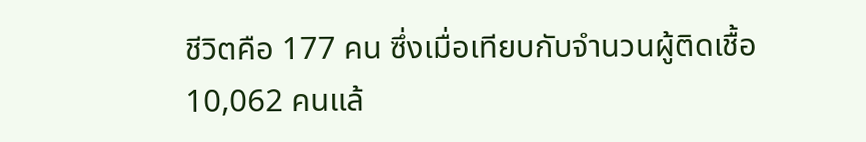ชีวิตคือ 177 คน ซึ่งเมื่อเทียบกับจำนวนผู้ติดเชื้อ 10,062 คนแล้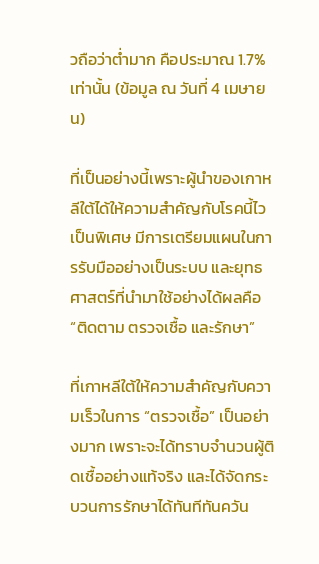วถือว่าต่ำมาก คือประมาณ 1.7% เท่านั้น (ข้อมูล ณ วันที่ 4 เมษายน)

ที่เป็นอย่างนี้เพราะผู้นำของเกาหลีใต้ได้ให้ความสำคัญกับโรคนี้ไวเป็นพิเศษ มีการเตรียมแผนในการรับมืออย่างเป็นระบบ และยุทธศาสตร์ที่นำมาใช้อย่างได้ผลคือ “ติดตาม ตรวจเชื้อ และรักษา”

ที่เกาหลีใต้ให้ความสำคัญกับความเร็วในการ “ตรวจเชื้อ” เป็นอย่างมาก เพราะจะได้ทราบจำนวนผู้ติดเชื้ออย่างแท้จริง และได้จัดกระบวนการรักษาได้ทันทีทันควัน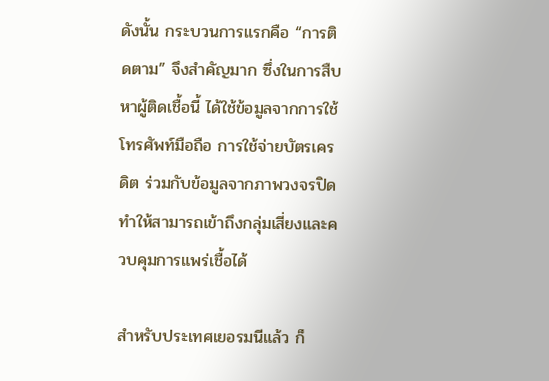ดังนั้น กระบวนการแรกคือ “การติดตาม” จึงสำคัญมาก ซึ่งในการสืบหาผู้ติดเชื้อนี้ ได้ใช้ข้อมูลจากการใช้โทรศัพท์มือถือ การใช้จ่ายบัตรเครดิต ร่วมกับข้อมูลจากภาพวงจรปิด ทำให้สามารถเข้าถึงกลุ่มเสี่ยงและควบคุมการแพร่เชื้อได้

สำหรับประเทศเยอรมนีแล้ว ก็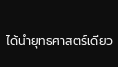ได้นำยุทธศาสตร์เดียว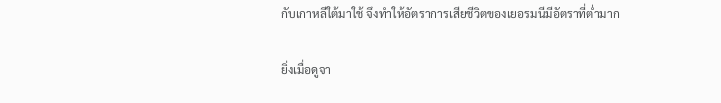กับเกาหลีใต้มาใช้ จึงทำให้อัตราการเสียชีวิตของเยอรมนีมีอัตราที่ต่ำมาก

ยิ่งเมื่อดูจา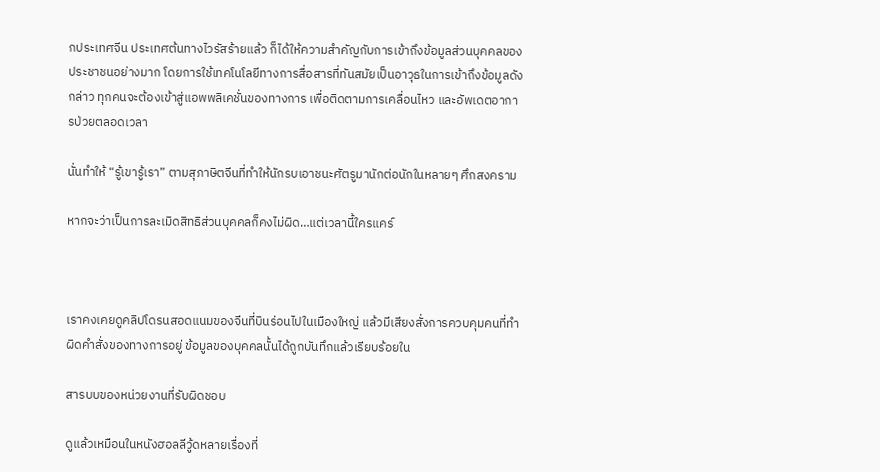กประเทศจีน ประเทศต้นทางไวรัสร้ายแล้ว ก็ได้ให้ความสำคัญกับการเข้าถึงข้อมูลส่วนบุคคลของประชาชนอย่างมาก โดยการใช้เทคโนโลยีทางการสื่อสารที่ทันสมัยเป็นอาวุธในการเข้าถึงข้อมูลดังกล่าว ทุกคนจะต้องเข้าสู่แอพพลิเคชั่นของทางการ เพื่อติดตามการเคลื่อนไหว และอัพเดตอาการป่วยตลอดเวลา

นั่นทำให้ “รู้เขารู้เรา” ตามสุภาษิตจีนที่ทำให้นักรบเอาชนะศัตรูมานักต่อนักในหลายๆ ศึกสงคราม

หากจะว่าเป็นการละเมิดสิทธิส่วนบุคคลก็คงไม่ผิด…แต่เวลานี้ใครแคร์



เราคงเคยดูคลิปโดรนสอดแนมของจีนที่บินร่อนไปในเมืองใหญ่ แล้วมีเสียงสั่งการควบคุมคนที่ทำผิดคำสั่งของทางการอยู่ ข้อมูลของบุคคลนั้นได้ถูกบันทึกแล้วเรียบร้อยใน

สารบบของหน่วยงานที่รับผิดชอบ

ดูแล้วเหมือนในหนังฮอลลีวู้ดหลายเรื่องที่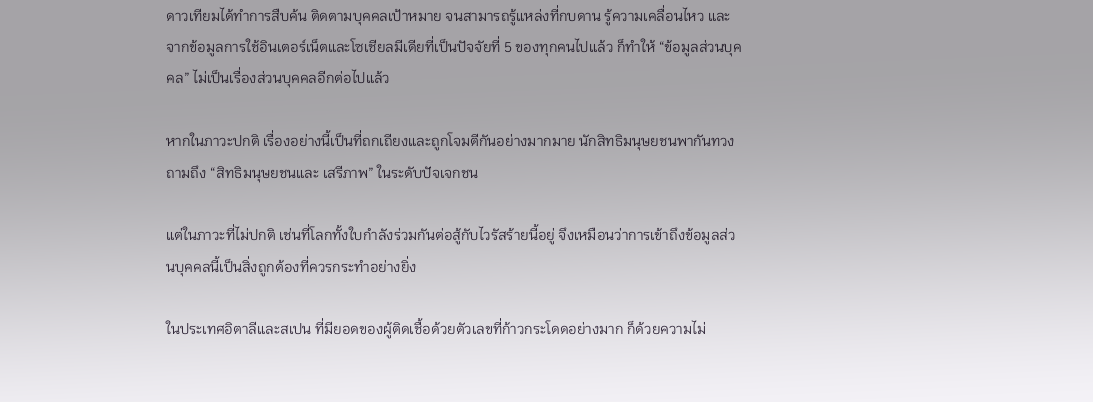ดาวเทียมได้ทำการสืบค้น ติดตามบุคคลเป้าหมาย จนสามารถรู้แหล่งที่กบดาน รู้ความเคลื่อนไหว และจากข้อมูลการใช้อินเตอร์เน็ตและโซเชียลมีเดียที่เป็นปัจจัยที่ 5 ของทุกคนไปแล้ว ก็ทำให้ “ข้อมูลส่วนบุคคล” ไม่เป็นเรื่องส่วนบุคคลอีกต่อไปแล้ว

หากในภาวะปกติ เรื่องอย่างนี้เป็นที่ถกเถียงและถูกโจมตีกันอย่างมากมาย นักสิทธิมนุษยชนพากันทวงถามถึง “สิทธิมนุษยชนและ เสรีภาพ” ในระดับปัจเจกชน

แต่ในภาวะที่ไม่ปกติ เช่นที่โลกทั้งใบกำลังร่วมกันต่อสู้กับไวรัสร้ายนี้อยู่ จึงเหมือนว่าการเข้าถึงข้อมูลส่วนบุคคลนี้เป็นสิ่งถูกต้องที่ควรกระทำอย่างยิ่ง

ในประเทศอิตาลีและสเปน ที่มียอดของผู้ติดเชื้อด้วยตัวเลขที่ก้าวกระโดดอย่างมาก ก็ด้วยความไม่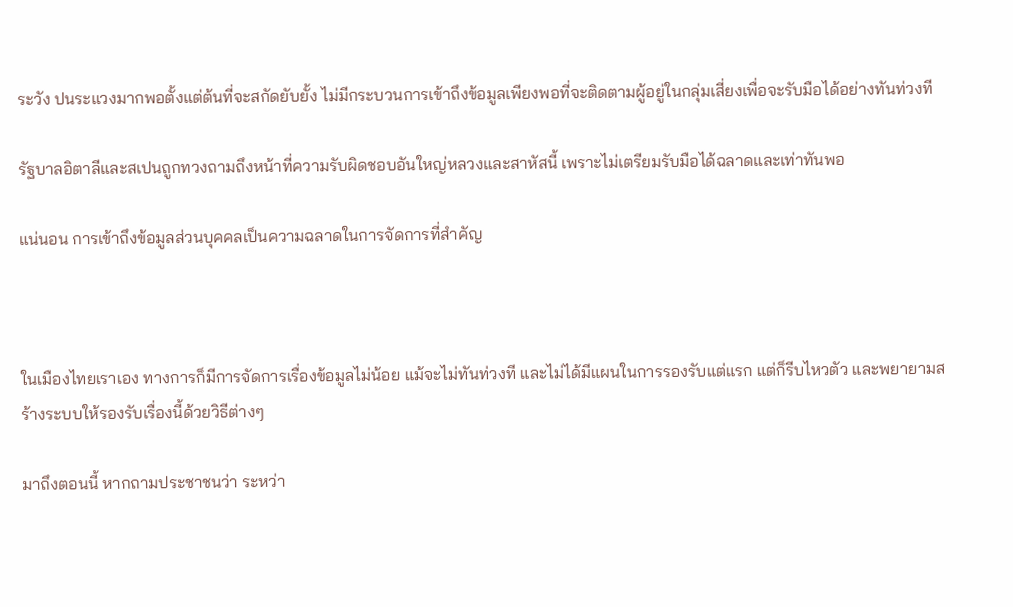ระวัง ปนระแวงมากพอตั้งแต่ต้นที่จะสกัดยับยั้ง ไม่มีกระบวนการเข้าถึงข้อมูลเพียงพอที่จะติดตามผู้อยู่ในกลุ่มเสี่ยงเพื่อจะรับมือได้อย่างทันท่วงที

รัฐบาลอิตาลีและสเปนถูกทวงถามถึงหน้าที่ความรับผิดชอบอันใหญ่หลวงและสาหัสนี้ เพราะไม่เตรียมรับมือได้ฉลาดและเท่าทันพอ

แน่นอน การเข้าถึงข้อมูลส่วนบุคคลเป็นความฉลาดในการจัดการที่สำคัญ



ในเมืองไทยเราเอง ทางการก็มีการจัดการเรื่องข้อมูลไม่น้อย แม้จะไม่ทันท่วงที และไม่ได้มีแผนในการรองรับแต่แรก แต่ก็รีบไหวตัว และพยายามสร้างระบบให้รองรับเรื่องนี้ด้วยวิธีต่างๆ

มาถึงตอนนี้ หากถามประชาชนว่า ระหว่า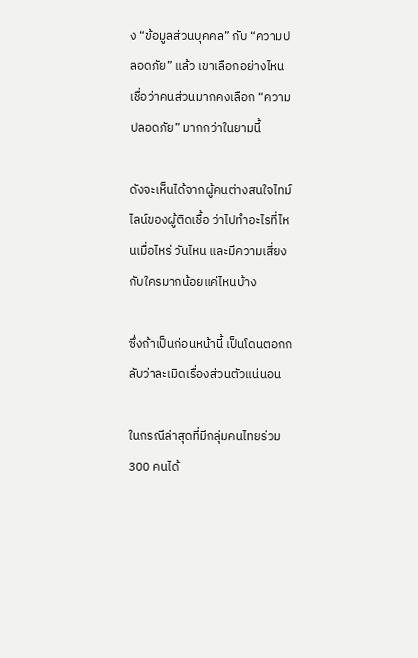ง “ข้อมูลส่วนบุคคล” กับ “ความปลอดภัย” แล้ว เขาเลือกอย่างไหน เชื่อว่าคนส่วนมากคงเลือก “ความปลอดภัย” มากกว่าในยามนี้

ดังจะเห็นได้จากผู้คนต่างสนใจไทม์ไลน์ของผู้ติดเชื้อ ว่าไปทำอะไรที่ไหนเมื่อไหร่ วันไหน และมีความเสี่ยงกับใครมากน้อยแค่ไหนบ้าง

ซึ่งถ้าเป็นก่อนหน้านี้ เป็นโดนตอกกลับว่าละเมิดเรื่องส่วนตัวแน่นอน

ในกรณีล่าสุดที่มีกลุ่มคนไทยร่วม 300 คนได้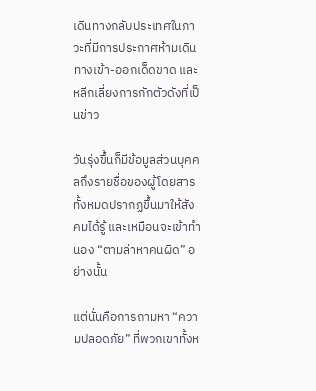เดินทางกลับประเทศในภาวะที่มีการประกาศห้ามเดินทางเข้า-ออกเด็ดขาด และหลีกเลี่ยงการกักตัวดังที่เป็นข่าว

วันรุ่งขึ้นก็มีข้อมูลส่วนบุคคลถึงรายชื่อของผู้โดยสารทั้งหมดปรากฏขึ้นมาให้สังคมได้รู้ และเหมือนจะเข้าทำนอง “ตามล่าหาคนผิด” อย่างนั้น

แต่นั่นคือการถามหา “ความปลอดภัย” ที่พวกเขาทั้งห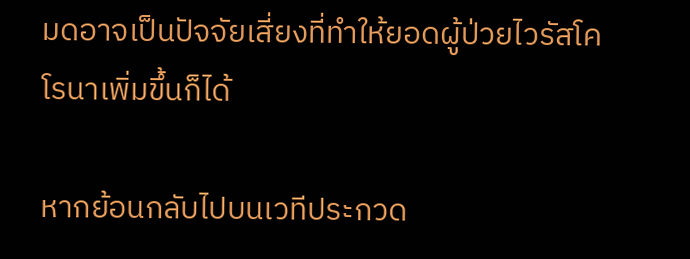มดอาจเป็นปัจจัยเสี่ยงที่ทำให้ยอดผู้ป่วยไวรัสโคโรนาเพิ่มขึ้นก็ได้

หากย้อนกลับไปบนเวทีประกวด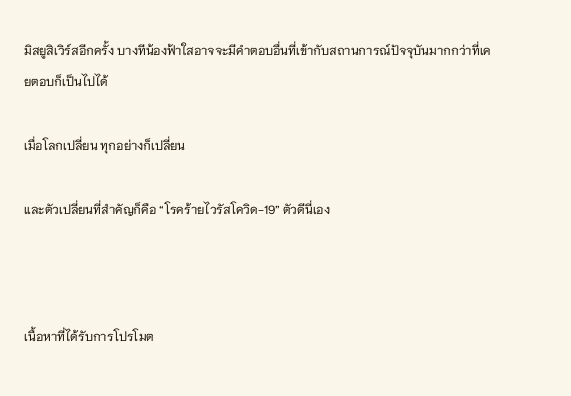มิสยูสิเวิร์สอีกครั้ง บางทีน้องฟ้าใสอาจจะมีคำตอบอื่นที่เข้ากับสถานการณ์ปัจจุบันมากกว่าที่เคยตอบก็เป็นไปได้

เมื่อโลกเปลี่ยน ทุกอย่างก็เปลี่ยน

และตัวเปลี่ยนที่สำคัญก็คือ “โรคร้ายไวรัสโควิด-19” ตัวดีนี่เอง



เนื้อหาที่ได้รับการโปรโมต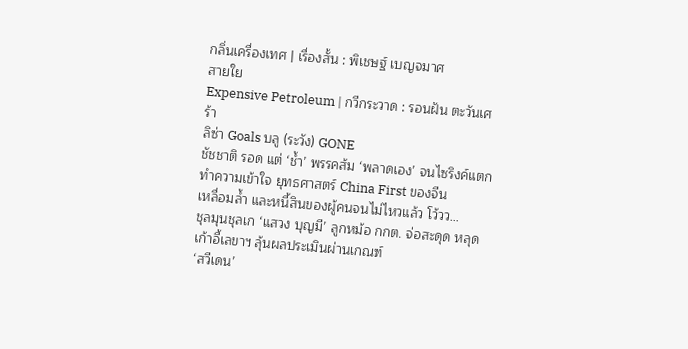กลิ่นเครื่องเทศ | เรื่องสั้น : พิเชษฐ์ เบญจมาศ
สายใย
Expensive Petroleum | กวีกระวาด : รอนฝัน ตะวันเศร้า
ลิซ่า Goals บลู (ระวัง) GONE
ชัชชาติ รอด แต่ ‘ช้ำ’ พรรคส้ม ‘พลาดเอง’ จนไซริงค์แตก
ทำความเข้าใจ ยุทธศาสตร์ China First ของจีน
เหลื่อมล้ำ และหนี้สินของผู้คนจนไม่ไหวแล้ว โว้วว…
ชุลมุนชุลเก ‘แสวง บุญมี’ ลูกหม้อ กกต. จ่อสะดุด หลุดเก้าอี้เลขาฯ ลุ้นผลประเมินผ่านเกณฑ์
‘สวีเดน’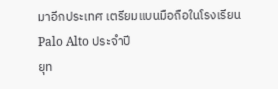มาอีกประเทศ เตรียมแบนมือถือในโรงเรียน
Palo Alto ประจำปี
ยุท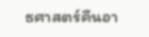ธศาสตร์คืนอา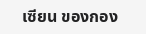เซียน ของกอง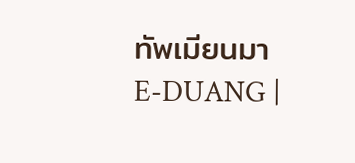ทัพเมียนมา
E-DUANG |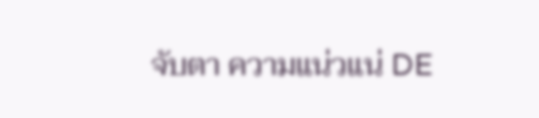จับตา ความแน่วแน่ DE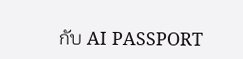กับ AI PASSPORT